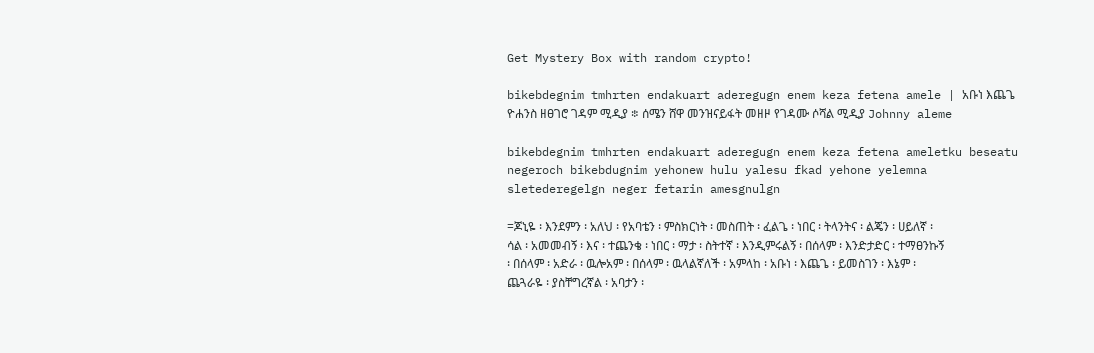Get Mystery Box with random crypto!

bikebdegnim tmhrten endakuart aderegugn enem keza fetena amele | አቡነ እጨጌ ዮሐንስ ዘፀገሮ ገዳም ሚዲያ ፨ ሰሜን ሸዋ መንዝናይፋት መዘዞ የገዳሙ ሶሻል ሚዲያ Johnny aleme

bikebdegnim tmhrten endakuart aderegugn enem keza fetena ameletku beseatu negeroch bikebdugnim yehonew hulu yalesu fkad yehone yelemna sletederegelgn neger fetarin amesgnulgn

=ጆኒዬ ፡ እንደምን ፡ አለህ ፡ የአባቴን ፡ ምስክርነት ፡ መስጠት ፡ ፈልጌ ፡ ነበር ፡ ትላንትና ፡ ልጄን ፡ ሀይለኛ ፡ ሳል ፡ አመመብኝ ፡ እና ፡ ተጨንቄ ፡ ነበር ፡ ማታ ፡ ስትተኛ ፡ እንዲምሩልኝ ፡ በሰላም ፡ እንድታድር ፡ ተማፀንኩኝ ፡ በሰላም ፡ አድራ ፡ ዉሎአም ፡ በሰላም ፡ ዉላልኛለች ፡ አምላከ ፡ አቡነ ፡ እጨጌ ፡ ይመስገን ፡ እኔም ፡ ጨጓራዬ ፡ ያስቸግረኛል ፡ አባታን ፡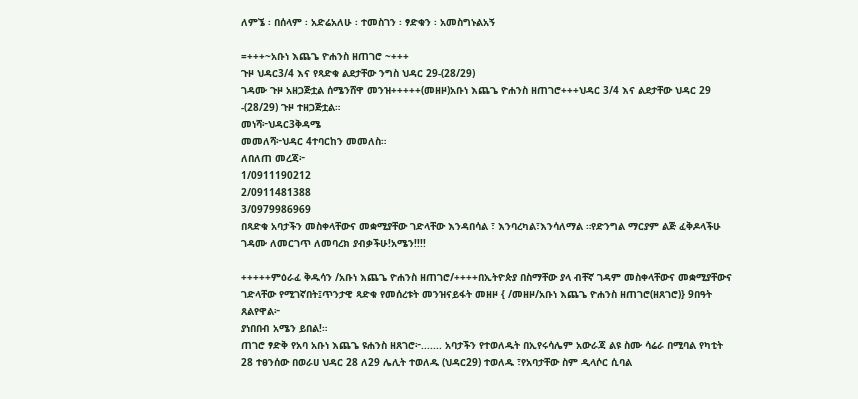ለምኜ ፡ በሰላም ፡ አድሬአለሁ ፡ ተመስገን ፡ ፃድቁን ፡ አመስግኑልአኝ

=+++~አቡነ እጨጌ ዮሐንስ ዘጠገሮ ~+++
ጉዞ ህዳር3/4 እና የጻድቁ ልደታቸው ንግስ ህዳር 29-(28/29)
ገዳሙ ጉዞ አዘጋጅቷል ሰሜንሸዋ መንዝ+++++(መዘዞ)አቡነ እጨጌ ዮሐንስ ዘጠገሮ+++ህዳር 3/4 እና ልደታቸው ህዳር 29 -(28/29) ጉዞ ተዘጋጅቷል።
መነሻ፦ህዳር3ቅዳሜ
መመለሻ፦ህዳር 4ተባርከን መመለስ።
ለበለጠ መረጃ፦
1/0911190212
2/0911481388
3/0979986969
በጻድቁ አባታችን መስቀላቸውና መቋሚያቸው ገድላቸው እንዳበሳል ፣ እንባረካል፣እንሳለማል ።የድንግል ማርያም ልጅ ፈቅዶላችሁ ገዳሙ ለመርገጥ ለመባረክ ያብቃችሁ!አሜን!!!!

+++++ምዕራፈ ቅዱሳን /አቡነ እጨጌ ዮሐንስ ዘጠገሮ/++++በኢትዮጵያ በስማቸው ያላ ብቸኛ ገዳም መስቀላቸውና መቋሚያቸውና ገድላቸው የሚገኛበት፤ጥንታዊ ጻድቁ የመሰረቱት መንዝናይፋት መዘዞ { /መዘዞ/አቡነ እጨጌ ዮሐንስ ዘጠገሮ(ዘጸገሮ)} 9በዓት ጸልየዋል፦
ያነበበብ አሜን ይበል!።
ጠገሮ ፃድቅ የአባ አቡነ እጨጌ ዩሐንስ ዘጸገሮ፦....... አባታችን የተወለዱት በኢየሩሳሌም አውራጃ ልዩ ስሙ ሳሬራ በሚባል የካቲት 28 ተፀንሰው በወራሀ ህዳር 28 ለ29 ሌሊት ተወለዱ (ህዳር29) ተወለዱ ፣የአባታቸው ስም ዲላሶር ሲባል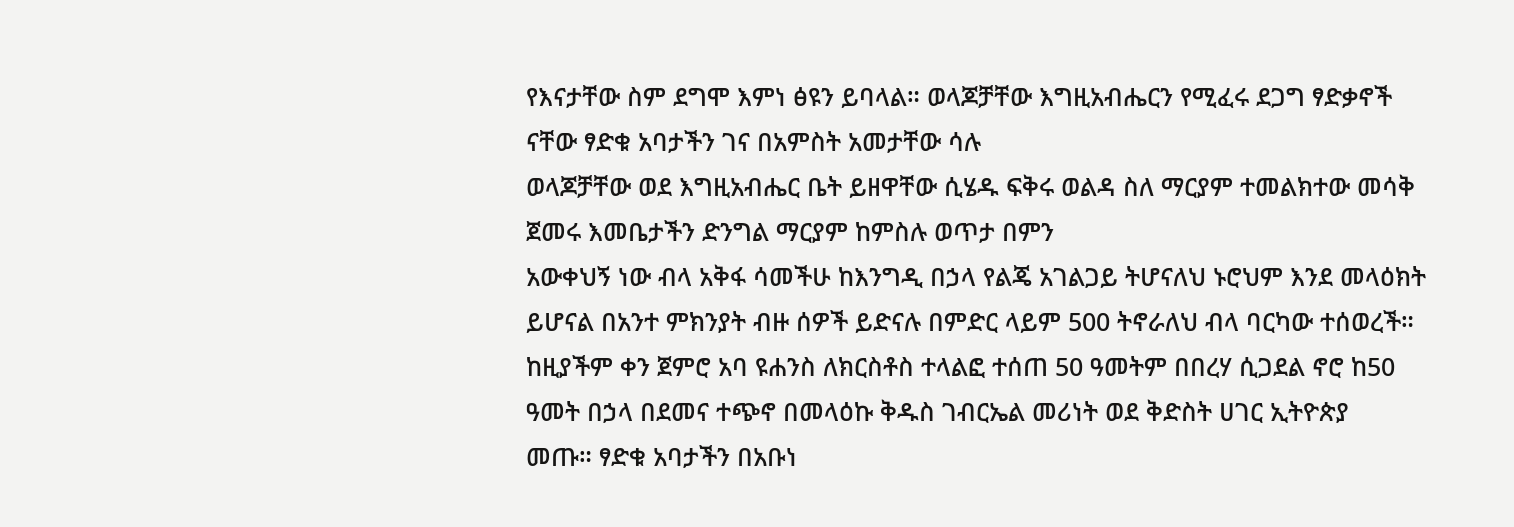የእናታቸው ስም ደግሞ እምነ ፅዩን ይባላል። ወላጆቻቸው እግዚአብሔርን የሚፈሩ ደጋግ ፃድቃኖች ናቸው ፃድቁ አባታችን ገና በአምስት አመታቸው ሳሉ
ወላጆቻቸው ወደ እግዚአብሔር ቤት ይዘዋቸው ሲሄዱ ፍቅሩ ወልዳ ስለ ማርያም ተመልክተው መሳቅ ጀመሩ እመቤታችን ድንግል ማርያም ከምስሉ ወጥታ በምን
አውቀህኝ ነው ብላ አቅፋ ሳመችሁ ከእንግዲ በኃላ የልጄ አገልጋይ ትሆናለህ ኑሮህም እንደ መላዕክት ይሆናል በአንተ ምክንያት ብዙ ሰዎች ይድናሉ በምድር ላይም 500 ትኖራለህ ብላ ባርካው ተሰወረች። ከዚያችም ቀን ጀምሮ አባ ዩሐንስ ለክርስቶስ ተላልፎ ተሰጠ 50 ዓመትም በበረሃ ሲጋደል ኖሮ ከ50 ዓመት በኃላ በደመና ተጭኖ በመላዕኩ ቅዱስ ገብርኤል መሪነት ወደ ቅድስት ሀገር ኢትዮጵያ
መጡ። ፃድቁ አባታችን በአቡነ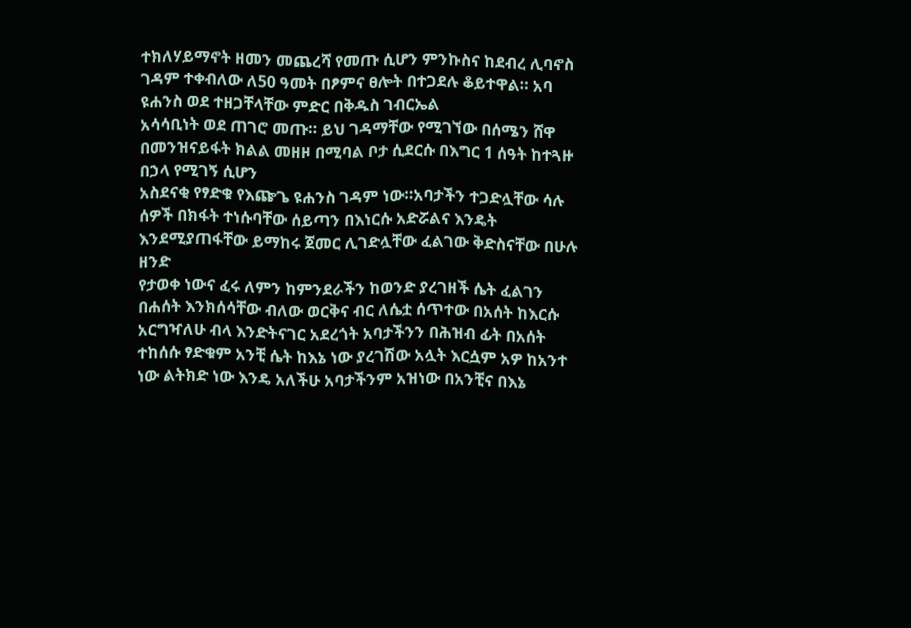ተክለሃይማኖት ዘመን መጨረሻ የመጡ ሲሆን ምንኩስና ከደብረ ሊባኖስ ገዳም ተቀብለው ለ50 ዓመት በፆምና ፀሎት በተጋደሉ ቆይተዋል። አባ ዩሐንስ ወደ ተዘጋቸላቸው ምድር በቅዱስ ገብርኤል
አሳሳቢነት ወደ ጠገሮ መጡ። ይህ ገዳማቸው የሚገኘው በሰሜን ሸዋ በመንዝናይፋት ክልል መዘዞ በሚባል ቦታ ሲደርሱ በእግር 1 ሰዓት ከተጓዙ በኃላ የሚገኝ ሲሆን
አስደናቂ የፃድቁ የእጬጌ ዩሐንስ ገዳም ነው።አባታችን ተጋድሏቸው ሳሉ ሰዎች በክፋት ተነሱባቸው ሰይጣን በእነርሱ አድሯልና እንዴት እንደሚያጠፋቸው ይማከሩ ጀመር ሊገድሏቸው ፈልገው ቅድስናቸው በሁሉ ዘንድ
የታወቀ ነውና ፈሩ ለምን ከምንደራችን ከወንድ ያረገዘች ሴት ፈልገን በሐሰት እንክሰሳቸው ብለው ወርቅና ብር ለሴቷ ሰጥተው በአሰት ከእርሱ አርግዣለሁ ብላ እንድትናገር አደረጎት አባታችንን በሕዝብ ፊት በአሰት ተከሰሱ ፃድቁም አንቺ ሴት ከእኔ ነው ያረገሽው አሏት እርሷም አዎ ከአንተ ነው ልትክድ ነው እንዴ አለችሁ አባታችንም አዝነው በአንቺና በእኔ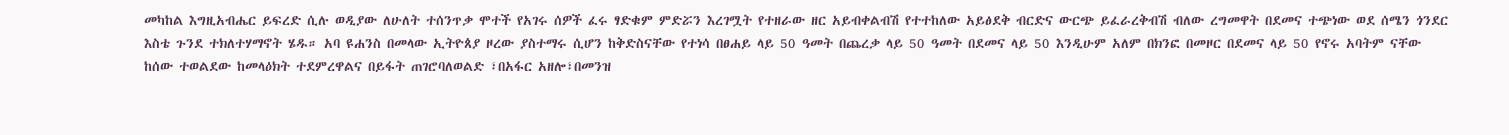መካከል እግዚአብሔር ይፍረድ ሲሉ ወዲያው ለሁለት ተሰንጥቃ ሞተች የአገሩ ሰዎች ፈሩ ፃድቁም ምድሯን እረገሟት የተዘራው ዘር አይብቀልብሽ የተተከለው አይፅደቅ ብርድና ውርጭ ይፈራረቅብሽ ብለው ረግመዋት በደመና ተጭነው ወደ ሰሜን ጎንደር እስቴ ጉንደ ተክለተሃማኖት ሄዱ። አባ ዩሐንስ በመላው ኢትዮጰያ ዞረው ያስተማሩ ሲሆን ከቅድስናቸው የተነሳ በፀሐይ ላይ 50 ዓመት በጨረቃ ላይ 50 ዓመት በደመና ላይ 50 እንዲሁም አለም በክንፎ በመዞር በደመና ላይ 50 የኖሩ አባትም ናቸው ከሰው ተወልደው ከመላዕክት ተደምረዋልና በይፋት ጠገሮባለወልድ ፣በአፋር አዘሎ፣በመንዝ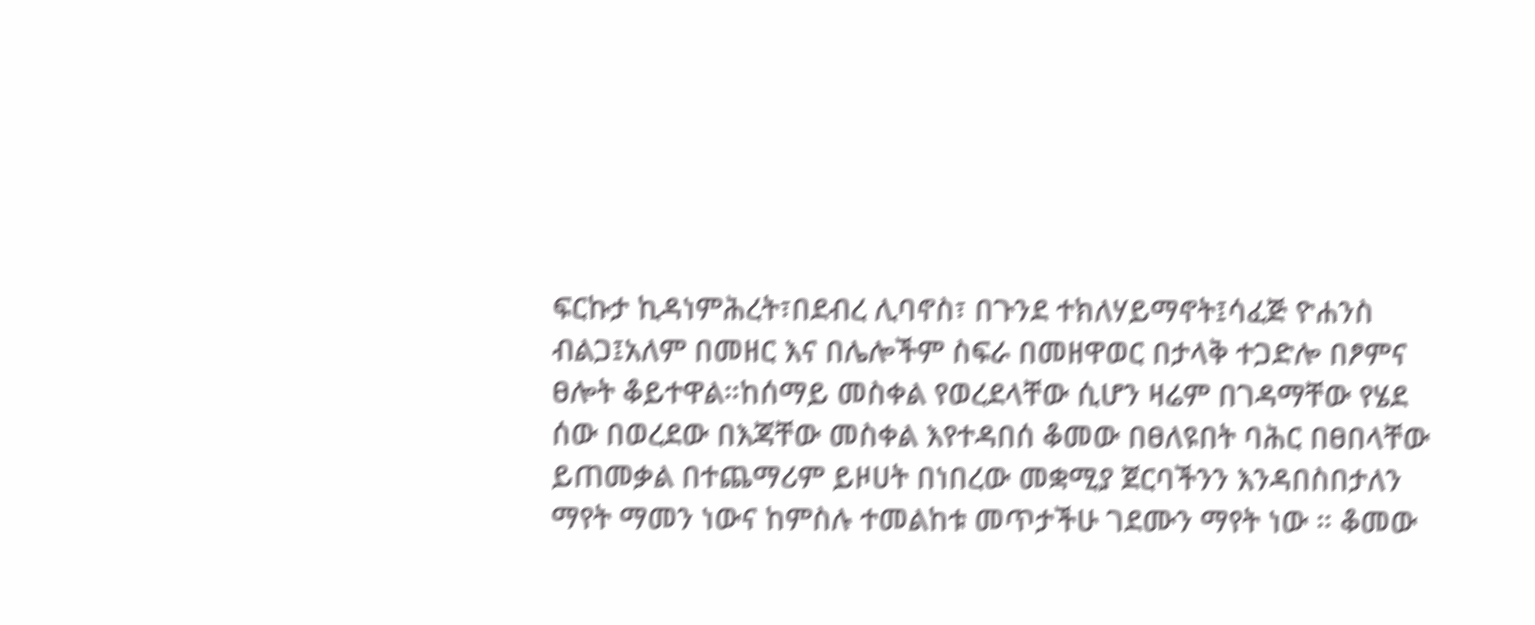ፍርኩታ ኪዳነምሕረት፣በደብረ ሊባኖስ፣ በጉንደ ተክለሃይማኖት፤ሳፈጅ ዮሐንስ ብልጋ፤አለም በመዘር እና በሌሎችም ስፍራ በመዘዋወር በታላቅ ተጋድሎ በፆምና ፀሎት ቆይተዋል።ከሰማይ መስቀል የወረደላቸው ሲሆን ዛሬም በገዳማቸው የሄደ ሰው በወረደው በእጃቸው መስቀል እየተዳበሰ ቆመው በፀለዩበት ባሕር በፀበላቸው ይጠመቃል በተጨማሪም ይዞሀት በነበረው መቋሚያ ጀርባችንን እንዳበስበታለን ማየት ማመን ነውና ከምስሉ ተመልከቱ መጥታችሁ ገደሙን ማየት ነው ። ቆመው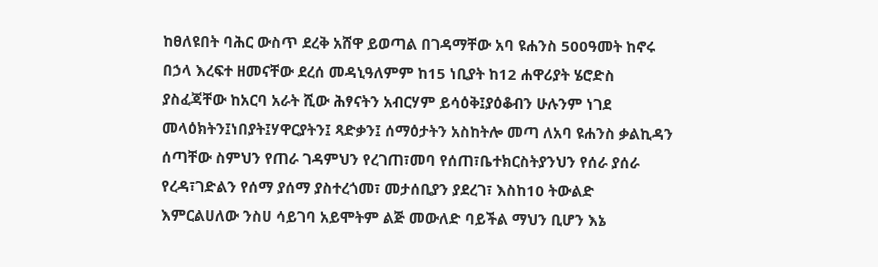ከፀለዩበት ባሕር ውስጥ ደረቅ አሸዋ ይወጣል በገዳማቸው አባ ዩሐንስ 500ዓመት ከኖሩ በኃላ እረፍተ ዘመናቸው ደረሰ መዳኒዓለምም ከ15 ነቢያት ከ12 ሐዋሪያት ሄሮድስ ያስፈጃቸው ከአርባ አራት ሺው ሕፃናትን አብርሃም ይሳዕቅ፤ያዕቆብን ሁሉንም ነገደ መላዕክትን፤ነበያት፤ሃዋርያትን፤ ጻድቃን፤ ሰማዕታትን አስከትሎ መጣ ለአባ ዩሐንስ ቃልኪዳን ሰጣቸው ስምህን የጠራ ገዳምህን የረገጠ፣መባ የሰጠ፣ቤተክርስትያንህን የሰራ ያሰራ የረዳ፣ገድልን የሰማ ያሰማ ያስተረጎመ፣ መታሰቢያን ያደረገ፣ እስከ10 ትውልድ እምርልሀለው ንስሀ ሳይገባ አይሞትም ልጅ መውለድ ባይችል ማህን ቢሆን እኔ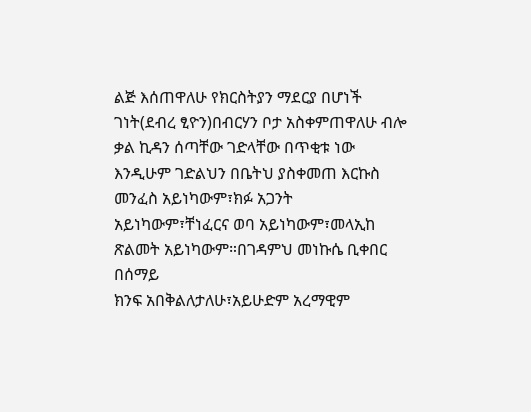ልጅ እሰጠዋለሁ የክርስትያን ማደርያ በሆነች ገነት(ደብረ ፂዮን)በብርሃን ቦታ አስቀምጠዋለሁ ብሎ ቃል ኪዳን ሰጣቸው ገድላቸው በጥቂቱ ነው እንዲሁም ገድልህን በቤትህ ያስቀመጠ እርኩስ መንፈስ አይነካውም፣ክፉ አጋንት አይነካውም፣ቸነፈርና ወባ አይነካውም፣መላኢከ ጽልመት አይነካውም።በገዳምህ መነኩሴ ቢቀበር በሰማይ
ክንፍ አበቅልለታለሁ፣አይሁድም አረማዊም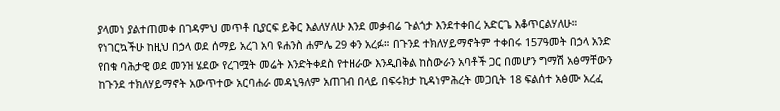ያላመነ ያልተጠመቀ በገዳምህ መጥቶ ቢያርፍ ይቅር እልለሃለሁ እንደ መቃብሬ ጉልጎታ እንደተቀበረ አድርጌ እቆጥርልሃለሁ።
የነገርኳችሁ ከዚህ በኃላ ወደ ሰማይ አረገ አባ ዩሐንስ ሐምሌ 29 ቀን አረፉ። በጉንደ ተክለሃይማኖትም ተቀበሩ 157ዓመት በኃላ አንድ የበቁ ባሕታዊ ወደ መንዝ ሄደው የረገሟት መሬት እንድትቀደስ የተዘራው እንዲበቅል ከስውራን አባቶች ጋር በመሆን ግማሽ አፅማቸውን ከጉንደ ተክለሃይማኖት አውጥተው አርባሐራ መዳኒዓለም አጠገብ በላይ በፍሩክታ ኪዳነምሕረት መጋቢት 18 ፍልሰተ አፅሙ አረፈ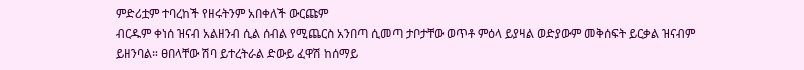ምድሪቷም ተባረከች የዘሩትንም አበቀለች ውርጩም
ብርዱም ቀነሰ ዝናብ አልዘንብ ሲል ሰብል የሚጨርስ አንበጣ ሲመጣ ታቦታቸው ወጥቶ ምዕላ ይያዛል ወድያውም መቅሰፍት ይርቃል ዝናብም ይዘንባል። ፀበላቸው ሽባ ይተረትራል ድውይ ፈዋሽ ከሰማይ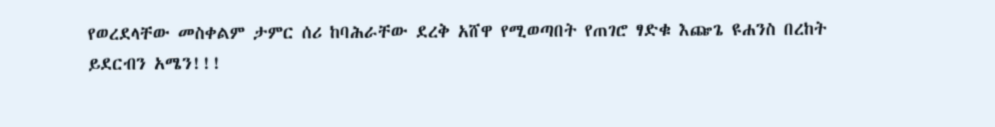የወረደላቸው መስቀልም ታምር ሰሪ ከባሕራቸው ደረቅ አሸዋ የሚወጣበት የጠገሮ ፃድቁ እጬጌ ዩሐንስ በረከት
ይደርብን አሜን!!!